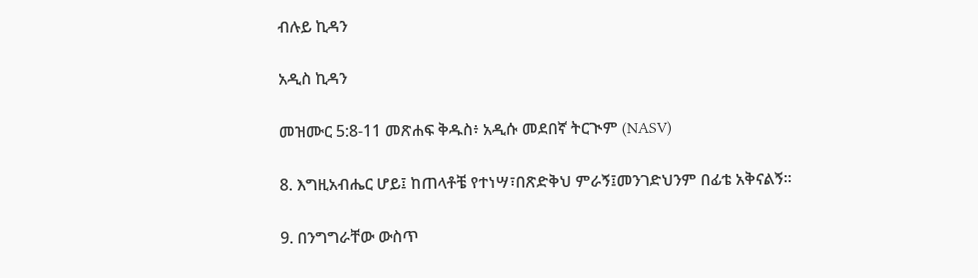ብሉይ ኪዳን

አዲስ ኪዳን

መዝሙር 5:8-11 መጽሐፍ ቅዱስ፥ አዲሱ መደበኛ ትርጒም (NASV)

8. እግዚአብሔር ሆይ፤ ከጠላቶቼ የተነሣ፣በጽድቅህ ምራኝ፤መንገድህንም በፊቴ አቅናልኝ።

9. በንግግራቸው ውስጥ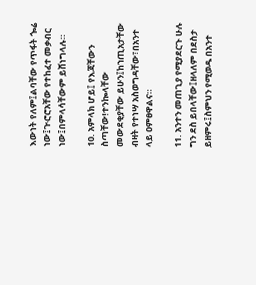እውነት የለም፤ልባቸው የጥፋት ጐሬ ነው፤ጒሮሮአቸው የተከፈተ መቃብር ነው፤በምላሳቸውም ይሸነግላሉ።

10. አምላክ ሆይ፤ የእጃቸውን ስጣቸው!ተንኰላቸው መውደቂያቸው ይሁን፤ከኀጢአታቸው ብዛት የተነሣ አስወግዳቸው፣በአንተ ላይ ዐምፀዋልና።

11. አንተን መጠጊያ የሚያደርጉ ሁሉ ግን ደስ ይበላቸው፤ዘላለም በደስታ ይዘምሩ፤ስምህን የሚወዱ በአንተ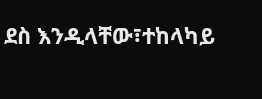ደስ እንዲላቸው፣ተከላካይ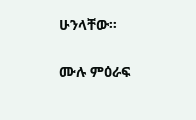ሁንላቸው።

ሙሉ ምዕራፍ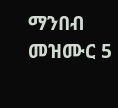ማንበብ መዝሙር 5